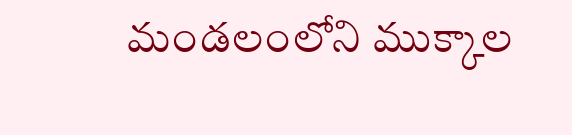మండలంలోని ముక్కాల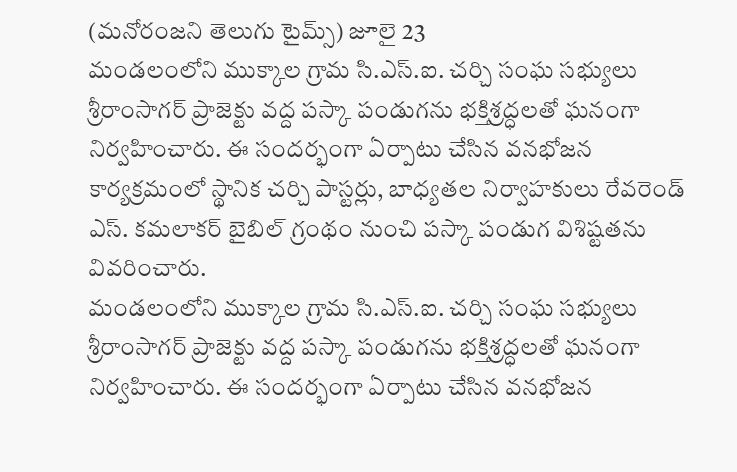(మనోరంజని తెలుగు టైమ్స్) జూలై 23
మండలంలోని ముక్కాల గ్రామ సి.ఎస్.ఐ. చర్చి సంఘ సభ్యులు శ్రీరాంసాగర్ ప్రాజెక్టు వద్ద పస్కా పండుగను భక్తిశ్రద్ధలతో ఘనంగా నిర్వహించారు. ఈ సందర్భంగా ఏర్పాటు చేసిన వనభోజన కార్యక్రమంలో స్థానిక చర్చి పాస్టర్లు, బాధ్యతల నిర్వాహకులు రేవరెండ్ ఎస్. కమలాకర్ బైబిల్ గ్రంథం నుంచి పస్కా పండుగ విశిష్టతను వివరించారు.
మండలంలోని ముక్కాల గ్రామ సి.ఎస్.ఐ. చర్చి సంఘ సభ్యులు శ్రీరాంసాగర్ ప్రాజెక్టు వద్ద పస్కా పండుగను భక్తిశ్రద్ధలతో ఘనంగా నిర్వహించారు. ఈ సందర్భంగా ఏర్పాటు చేసిన వనభోజన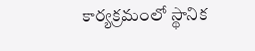కార్యక్రమంలో స్థానిక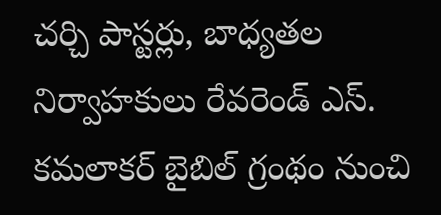చర్చి పాస్టర్లు, బాధ్యతల నిర్వాహకులు రేవరెండ్ ఎస్. కమలాకర్ బైబిల్ గ్రంథం నుంచి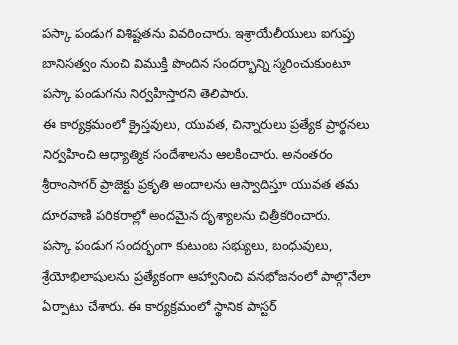పస్కా పండుగ విశిష్టతను వివరించారు. ఇశ్రాయేలీయులు ఐగుప్తు బానిసత్వం నుంచి విముక్తి పొందిన సందర్భాన్ని స్మరించుకుంటూ పస్కా పండుగను నిర్వహిస్తారని తెలిపారు.
ఈ కార్యక్రమంలో క్రైస్తవులు, యువత, చిన్నారులు ప్రత్యేక ప్రార్థనలు నిర్వహించి ఆధ్యాత్మిక సందేశాలను ఆలకించారు. అనంతరం శ్రీరాంసాగర్ ప్రాజెక్టు ప్రకృతి అందాలను ఆస్వాదిస్తూ యువత తమ దూరవాణి పరికరాల్లో అందమైన దృశ్యాలను చిత్రీకరించారు.
పస్కా పండుగ సందర్భంగా కుటుంబ సభ్యులు, బంధువులు, శ్రేయోభిలాషులను ప్రత్యేకంగా ఆహ్వానించి వనభోజనంలో పాల్గొనేలా ఏర్పాటు చేశారు. ఈ కార్యక్రమంలో స్థానిక పాస్టర్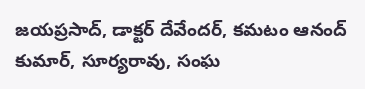జయప్రసాద్, డాక్టర్ దేవేందర్, కమటం ఆనంద్ కుమార్, సూర్యరావు, సంఘ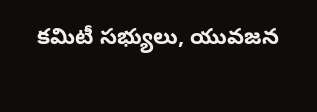కమిటీ సభ్యులు, యువజన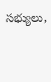సభ్యులు,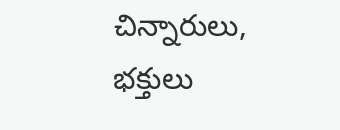చిన్నారులు, భక్తులు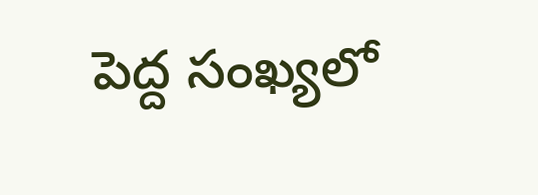పెద్ద సంఖ్యలో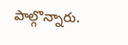పాల్గొన్నారు.